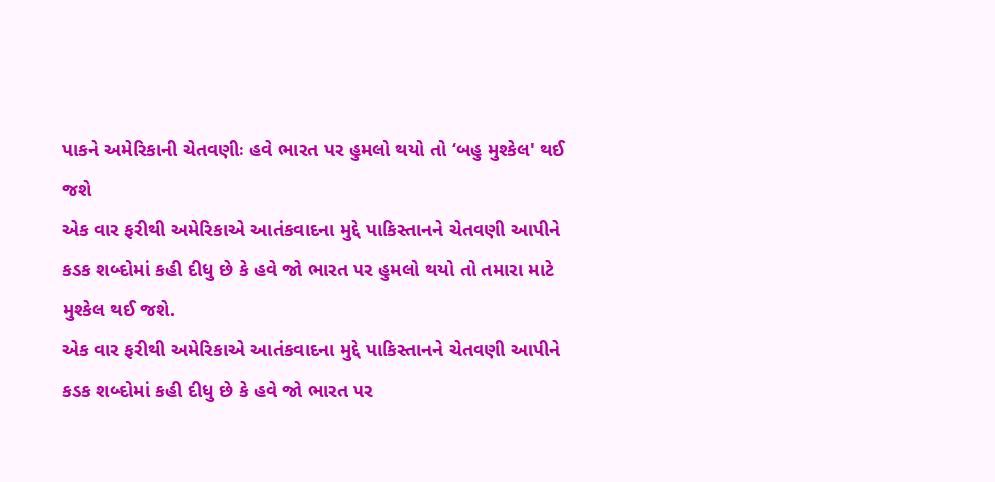પાકને અમેરિકાની ચેતવણીઃ હવે ભારત પર હુમલો થયો તો ‘બહુ મુશ્કેલ' થઈ જશે
એક વાર ફરીથી અમેરિકાએ આતંકવાદના મુદ્દે પાકિસ્તાનને ચેતવણી આપીને કડક શબ્દોમાં કહી દીધુ છે કે હવે જો ભારત પર હુમલો થયો તો તમારા માટે મુશ્કેલ થઈ જશે.
એક વાર ફરીથી અમેરિકાએ આતંકવાદના મુદ્દે પાકિસ્તાનને ચેતવણી આપીને કડક શબ્દોમાં કહી દીધુ છે કે હવે જો ભારત પર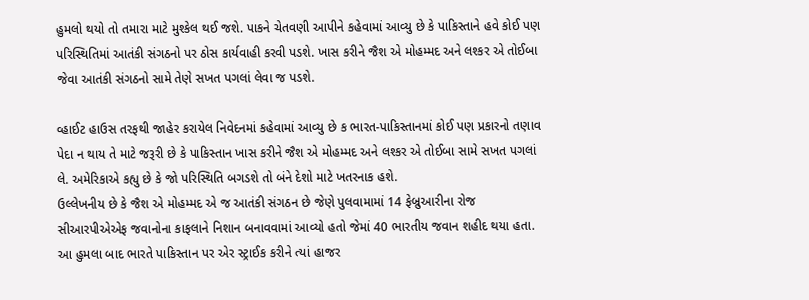હુમલો થયો તો તમારા માટે મુશ્કેલ થઈ જશે. પાકને ચેતવણી આપીને કહેવામાં આવ્યુ છે કે પાકિસ્તાને હવે કોઈ પણ પરિસ્થિતિમાં આતંકી સંગઠનો પર ઠોસ કાર્યવાહી કરવી પડશે. ખાસ કરીને જૈશ એ મોહમ્મદ અને લશ્કર એ તોઈબા જેવા આતંકી સંગઠનો સામે તેણે સખત પગલાં લેવા જ પડશે.

વ્હાઈટ હાઉસ તરફથી જાહેર કરાયેલ નિવેદનમાં કહેવામાં આવ્યુ છે ક ભારત-પાકિસ્તાનમાં કોઈ પણ પ્રકારનો તણાવ પેદા ન થાય તે માટે જરૂરી છે કે પાકિસ્તાન ખાસ કરીને જૈશ એ મોહમ્મદ અને લશ્કર એ તોઈબા સામે સખત પગલાં લે. અમેરિકાએ કહ્યુ છે કે જો પરિસ્થિતિ બગડશે તો બંને દેશો માટે ખતરનાક હશે.
ઉલ્લેખનીય છે કે જૈશ એ મોહમ્મદ એ જ આતંકી સંગઠન છે જેણે પુલવામામાં 14 ફેબ્રુઆરીના રોજ સીઆરપીએએફ જવાનોના કાફલાને નિશાન બનાવવામાં આવ્યો હતો જેમાં 40 ભારતીય જવાન શહીદ થયા હતા. આ હુમલા બાદ ભારતે પાકિસ્તાન પર એર સ્ટ્રાઈક કરીને ત્યાં હાજર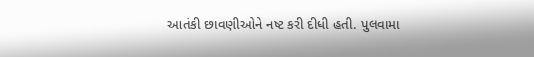આતંકી છાવણીઓને નષ્ટ કરી દીધી હતી. પુલવામા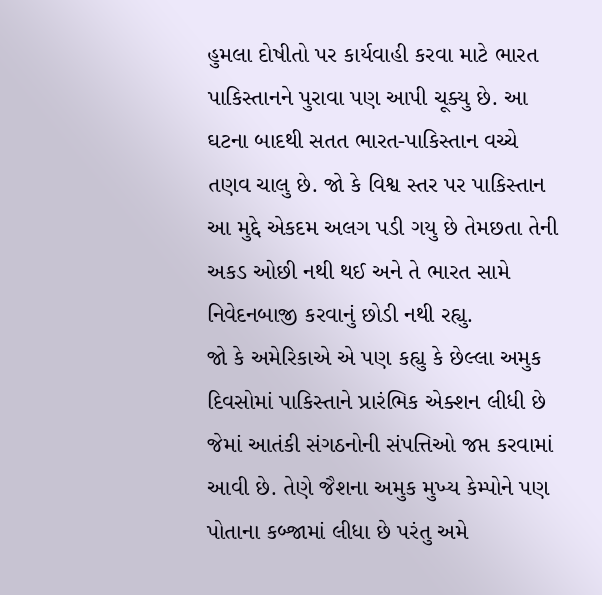હુમલા દોષીતો પર કાર્યવાહી કરવા માટે ભારત પાકિસ્તાનને પુરાવા પણ આપી ચૂક્યુ છે. આ ઘટના બાદથી સતત ભારત-પાકિસ્તાન વચ્ચે તણવ ચાલુ છે. જો કે વિશ્વ સ્તર પર પાકિસ્તાન આ મુદ્દે એકદમ અલગ પડી ગયુ છે તેમછતા તેની અકડ ઓછી નથી થઈ અને તે ભારત સામે નિવેદનબાજી કરવાનું છોડી નથી રહ્યુ.
જો કે અમેરિકાએ એ પણ કહ્યુ કે છેલ્લા અમુક દિવસોમાં પાકિસ્તાને પ્રારંભિક એક્શન લીધી છે જેમાં આતંકી સંગઠનોની સંપત્તિઓ જપ્ત કરવામાં આવી છે. તેણે જૈશના અમુક મુખ્ય કેમ્પોને પણ પોતાના કબ્જામાં લીધા છે પરંતુ અમે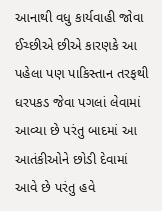આનાથી વધુ કાર્યવાહી જોવા ઈચ્છીએ છીએ કારણકે આ પહેલા પણ પાકિસ્તાન તરફથી ધરપકડ જેવા પગલાં લેવામાં આવ્યા છે પરંતુ બાદમાં આ આતંકીઓને છોડી દેવામાં આવે છે પરંતુ હવે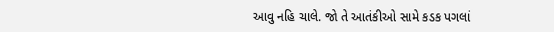આવુ નહિ ચાલે. જો તે આતંકીઓ સામે કડક પગલાં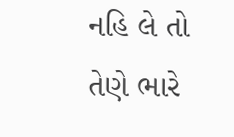નહિ લે તો તેણે ભારે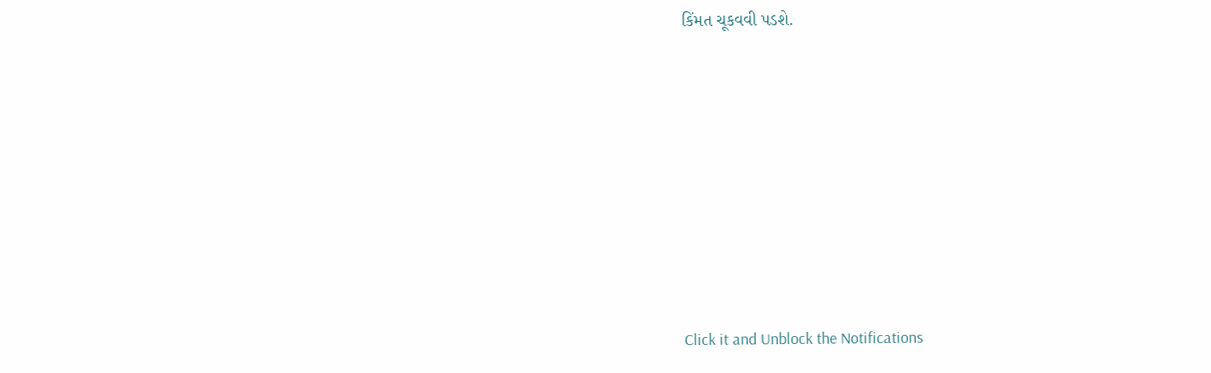કિંમત ચૂકવવી પડશે.












Click it and Unblock the Notifications